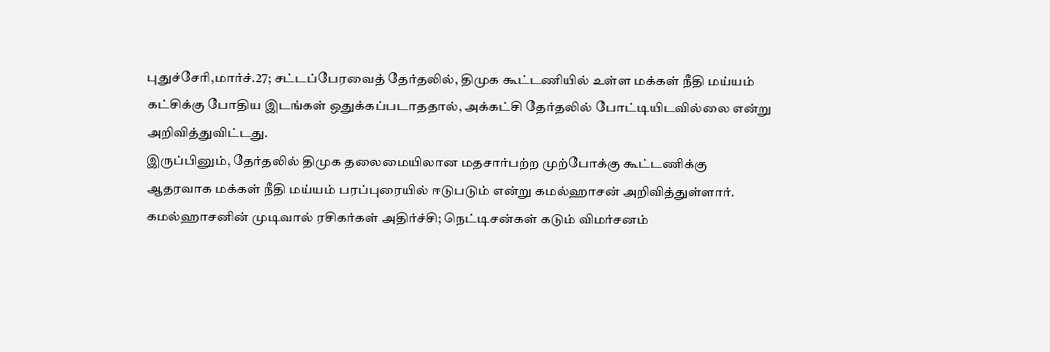புதுச்சேரி,மார்ச்.27; சட்டப்பேரவைத் தேர்தலில், திமுக கூட்டணியில் உள்ள மக்கள் நீதி மய்யம் கட்சிக்கு போதிய இடங்கள் ஒதுக்கப்படாததால், அக்கட்சி தேர்தலில் போட்டியிடவில்லை என்று அறிவித்துவிட்டது.
இருப்பினும், தேர்தலில் திமுக தலைமையிலான மதசார்பற்ற முற்போக்கு கூட்டணிக்கு ஆதரவாக மக்கள் நீதி மய்யம் பரப்புரையில் ஈடுபடும் என்று கமல்ஹாசன் அறிவித்துள்ளார்.
கமல்ஹாசனின் முடிவால் ரசிகர்கள் அதிர்ச்சி; நெட்டிசன்கள் கடும் விமர்சனம்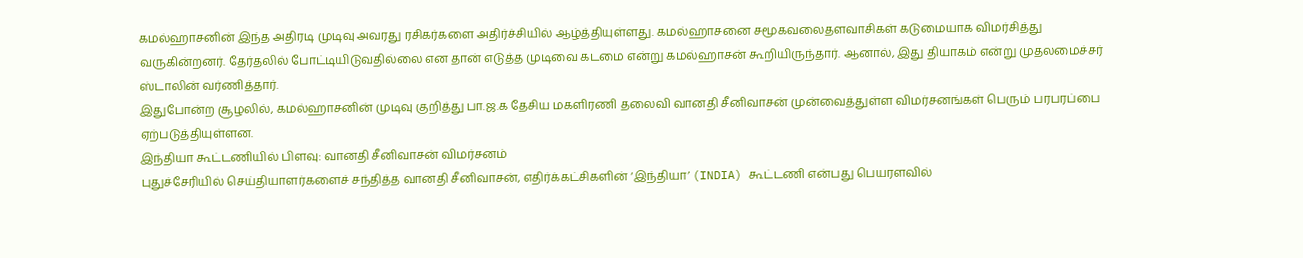கமல்ஹாசனின் இந்த அதிரடி முடிவு அவரது ரசிகர்களை அதிர்ச்சியில் ஆழ்த்தியுள்ளது. கமல்ஹாசனை சமூகவலைதளவாசிகள் கடுமையாக விமர்சித்து வருகின்றனர். தேர்தலில் போட்டியிடுவதில்லை என தான் எடுத்த முடிவை கடமை என்று கமல்ஹாசன் கூறியிருந்தார். ஆனால், இது தியாகம் என்று முதலமைச்சர் ஸ்டாலின் வர்ணித்தார்.
இதுபோன்ற சூழலில், கமல்ஹாசனின் முடிவு குறித்து பா.ஜ.க தேசிய மகளிரணி தலைவி வானதி சீனிவாசன் முன்வைத்துள்ள விமர்சனங்கள் பெரும் பரபரப்பை ஏற்படுத்தியுள்ளன.
இந்தியா கூட்டணியில் பிளவு: வானதி சீனிவாசன் விமர்சனம்
புதுச்சேரியில் செய்தியாளர்களைச் சந்தித்த வானதி சீனிவாசன், எதிர்க்கட்சிகளின் ‘இந்தியா’ (INDIA) கூட்டணி என்பது பெயரளவில்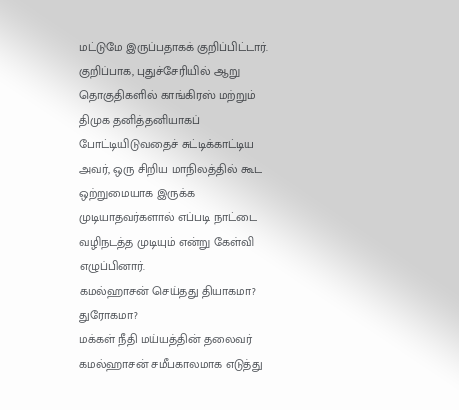மட்டுமே இருப்பதாகக் குறிப்பிட்டார். குறிப்பாக, புதுச்சேரியில் ஆறு தொகுதிகளில் காங்கிரஸ் மற்றும் திமுக தனித்தனியாகப் போட்டியிடுவதைச் சுட்டிக்காட்டிய அவர், ஒரு சிறிய மாநிலத்தில் கூட ஒற்றுமையாக இருக்க முடியாதவர்களால் எப்படி நாட்டை வழிநடத்த முடியும் என்று கேள்வி எழுப்பினார்.
கமல்ஹாசன் செய்தது தியாகமா? துரோகமா?
மக்கள் நீதி மய்யத்தின் தலைவர் கமல்ஹாசன் சமீபகாலமாக எடுத்து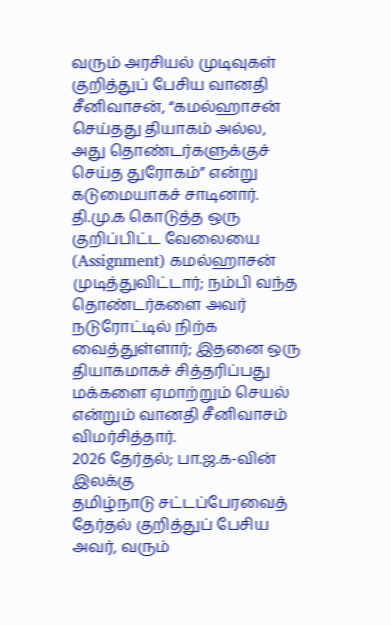வரும் அரசியல் முடிவுகள் குறித்துப் பேசிய வானதி சீனிவாசன், “கமல்ஹாசன் செய்தது தியாகம் அல்ல, அது தொண்டர்களுக்குச் செய்த துரோகம்” என்று கடுமையாகச் சாடினார்.
தி.மு.க கொடுத்த ஒரு குறிப்பிட்ட வேலையை (Assignment) கமல்ஹாசன் முடித்துவிட்டார்; நம்பி வந்த தொண்டர்களை அவர் நடுரோட்டில் நிற்க வைத்துள்ளார்; இதனை ஒரு தியாகமாகச் சித்தரிப்பது மக்களை ஏமாற்றும் செயல் என்றும் வானதி சீனிவாசம் விமர்சித்தார்.
2026 தேர்தல்; பா.ஜ.க-வின் இலக்கு
தமிழ்நாடு சட்டப்பேரவைத் தேர்தல் குறித்துப் பேசிய அவர், வரும்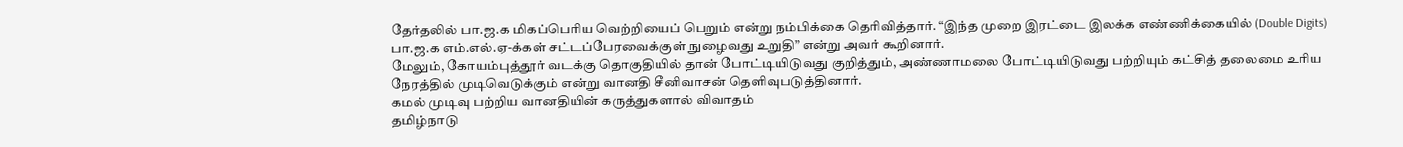தேர்தலில் பா.ஜ.க மிகப்பெரிய வெற்றியைப் பெறும் என்று நம்பிக்கை தெரிவித்தார். “இந்த முறை இரட்டை இலக்க எண்ணிக்கையில் (Double Digits) பா.ஜ.க எம்.எல்.ஏ-க்கள் சட்டப்பேரவைக்குள் நுழைவது உறுதி” என்று அவர் கூறினார்.
மேலும், கோயம்புத்தூர் வடக்கு தொகுதியில் தான் போட்டியிடுவது குறித்தும், அண்ணாமலை போட்டியிடுவது பற்றியும் கட்சித் தலைமை உரிய நேரத்தில் முடிவெடுக்கும் என்று வானதி சீனிவாசன் தெளிவுபடுத்தினார்.
கமல் முடிவு பற்றிய வானதியின் கருத்துகளால் விவாதம்
தமிழ்நாடு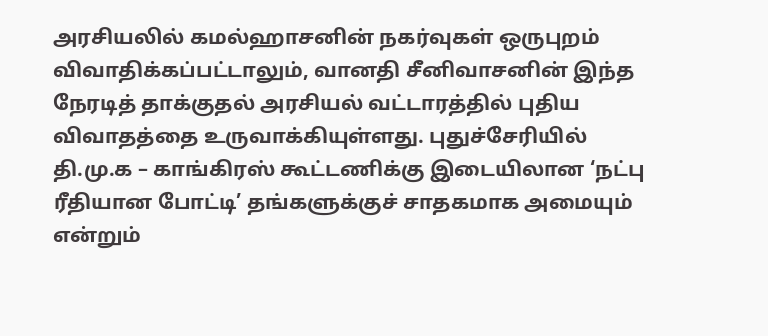அரசியலில் கமல்ஹாசனின் நகர்வுகள் ஒருபுறம் விவாதிக்கப்பட்டாலும், வானதி சீனிவாசனின் இந்த நேரடித் தாக்குதல் அரசியல் வட்டாரத்தில் புதிய விவாதத்தை உருவாக்கியுள்ளது. புதுச்சேரியில் தி.மு.க – காங்கிரஸ் கூட்டணிக்கு இடையிலான ‘நட்பு
ரீதியான போட்டி’ தங்களுக்குச் சாதகமாக அமையும் என்றும்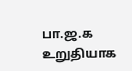பா.ஜ.க உறுதியாக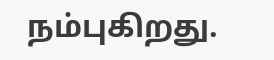நம்புகிறது.